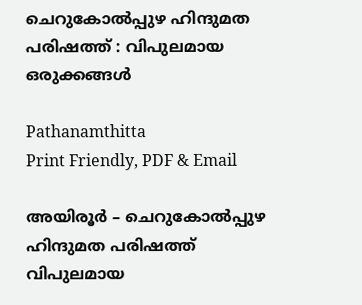ചെറുകോൽപ്പുഴ ഹിന്ദുമത പരിഷത്ത് : വിപുലമായ ഒരുക്കങ്ങൾ

Pathanamthitta
Print Friendly, PDF & Email

അയിരൂർ – ചെറുകോൽപ്പുഴ ഹിന്ദുമത പരിഷത്ത് വിപുലമായ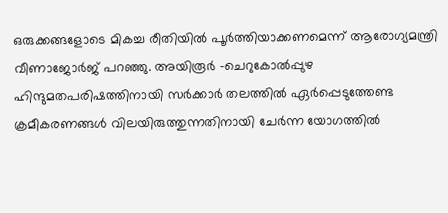ഒരുക്കങ്ങളോടെ മികച്ച രീതിയിൽ പൂർത്തിയാക്കണമെന്ന് ആരോഗ്യമന്ത്രി വീണാജോർജ് പറഞ്ഞു. അയിരൂർ -ചെറുകോൽപ്പുഴ ഹിന്ദുമതപരിഷത്തിനായി സർക്കാർ തലത്തിൽ ഏർപ്പെടുത്തേണ്ട ക്രമീകരണങ്ങൾ വിലയിരുത്തുന്നതിനായി ചേർന്ന യോഗത്തിൽ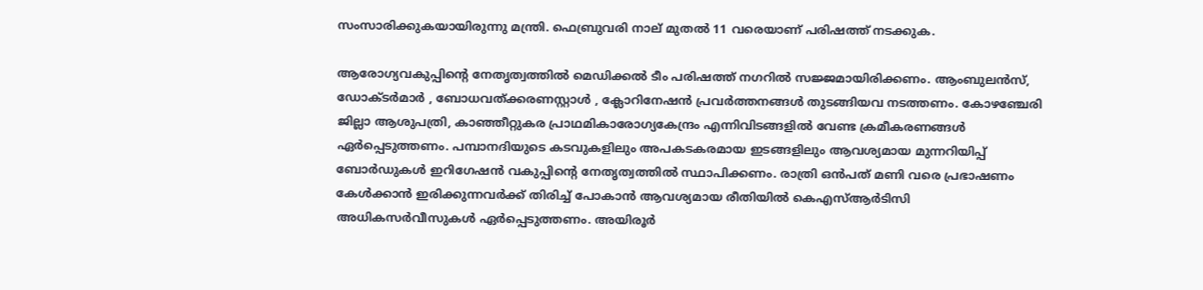സംസാരിക്കുകയായിരുന്നു മന്ത്രി. ഫെബ്രുവരി നാല് മുതൽ 11 വരെയാണ് പരിഷത്ത് നടക്കുക.

ആരോഗ്യവകുപ്പിന്റെ നേതൃത്വത്തിൽ മെഡിക്കൽ ടീം പരിഷത്ത് നഗറിൽ സജ്ജമായിരിക്കണം. ആംബുലൻസ്, ഡോക്ടർമാർ , ബോധവത്ക്കരണസ്റ്റാൾ , ക്ലോറിനേഷൻ പ്രവർത്തനങ്ങൾ തുടങ്ങിയവ നടത്തണം. കോഴഞ്ചേരി ജില്ലാ ആശുപത്രി, കാഞ്ഞീറ്റുകര പ്രാഥമികാരോഗ്യകേന്ദ്രം എന്നിവിടങ്ങളിൽ വേണ്ട ക്രമീകരണങ്ങൾ ഏർപ്പെടുത്തണം. പമ്പാനദിയുടെ കടവുകളിലും അപകടകരമായ ഇടങ്ങളിലും ആവശ്യമായ മുന്നറിയിപ്പ് ബോർഡുകൾ ഇറിഗേഷൻ വകുപ്പിന്റെ നേതൃത്വത്തിൽ സ്ഥാപിക്കണം. രാത്രി ഒൻപത് മണി വരെ പ്രഭാഷണം കേൾക്കാൻ ഇരിക്കുന്നവർക്ക് തിരിച്ച് പോകാൻ ആവശ്യമായ രീതിയിൽ കെഎസ്ആർടിസി അധികസർവീസുകൾ ഏർപ്പെടുത്തണം. അയിരൂർ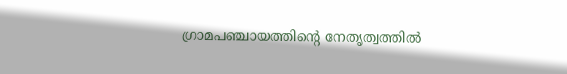ഗ്രാമപഞ്ചായത്തിന്റെ നേതൃത്വത്തിൽ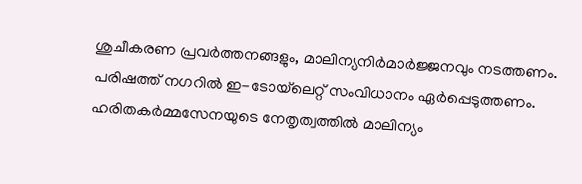ശുചീകരണ പ്രവർത്തനങ്ങളും, മാലിന്യനിർമാർജ്ജനവും നടത്തണം. പരിഷത്ത് നഗറിൽ ഇ-ടോയ്‌ലെറ്റ് സംവിധാനം ഏർപ്പെടുത്തണം. ഹരിതകർമ്മസേനയുടെ നേതൃത്വത്തിൽ മാലിന്യം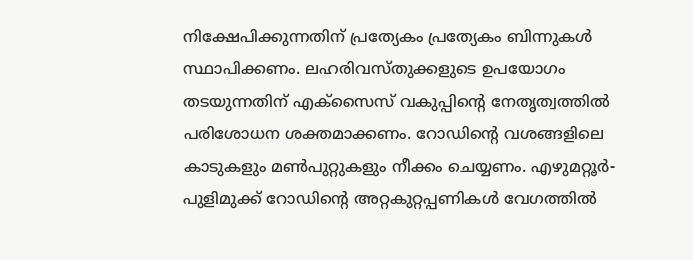നിക്ഷേപിക്കുന്നതിന് പ്രത്യേകം പ്രത്യേകം ബിന്നുകൾ സ്ഥാപിക്കണം. ലഹരിവസ്തുക്കളുടെ ഉപയോഗം തടയുന്നതിന് എക്‌സൈസ് വകുപ്പിന്റെ നേതൃത്വത്തിൽ പരിശോധന ശക്തമാക്കണം. റോഡിന്റെ വശങ്ങളിലെ കാടുകളും മൺപുറ്റുകളും നീക്കം ചെയ്യണം. എഴുമറ്റൂർ-പുളിമുക്ക് റോഡിന്റെ അറ്റകുറ്റപ്പണികൾ വേഗത്തിൽ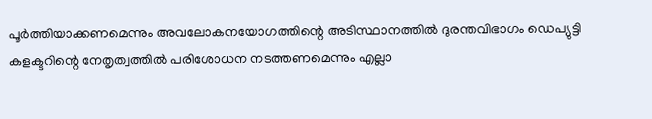പൂർത്തിയാക്കണമെന്നും അവലോകനയോഗത്തിന്റെ അടിസ്ഥാനത്തിൽ ദുരന്തവിഭാഗം ഡെപ്യുട്ടി കളക്ടറിന്റെ നേതൃത്വത്തിൽ പരിശോധന നടത്തണമെന്നും എല്ലാ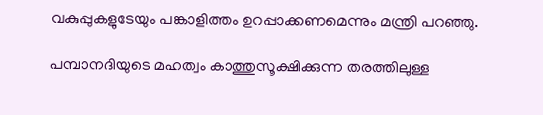വകുപ്പുകളുടേയും പങ്കാളിത്തം ഉറപ്പാക്കണമെന്നും മന്ത്രി പറഞ്ഞു.

പമ്പാനദിയുടെ മഹത്വം കാത്തുസൂക്ഷിക്കുന്ന തരത്തിലുള്ള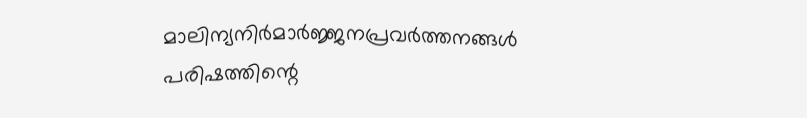മാലിന്യനിർമാർജ്ജനപ്രവർത്തനങ്ങൾ പരിഷത്തിന്റെ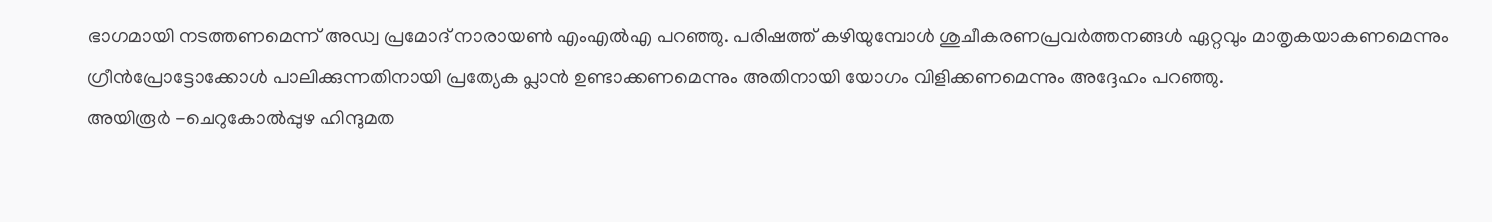ഭാഗമായി നടത്തണമെന്ന് അഡ്വ പ്രമോദ് നാരായൺ എംഎൽഎ പറഞ്ഞു. പരിഷത്ത് കഴിയുമ്പോൾ ശുചീകരണപ്രവർത്തനങ്ങൾ ഏറ്റവും മാതൃകയാകണമെന്നും ഗ്രീൻപ്രോട്ടോക്കോൾ പാലിക്കുന്നതിനായി പ്രത്യേക പ്ലാൻ ഉണ്ടാക്കണമെന്നും അതിനായി യോഗം വിളിക്കണമെന്നും അദ്ദേഹം പറഞ്ഞു.
അയിരൂർ -ചെറുകോൽപ്പുഴ ഹിന്ദുമത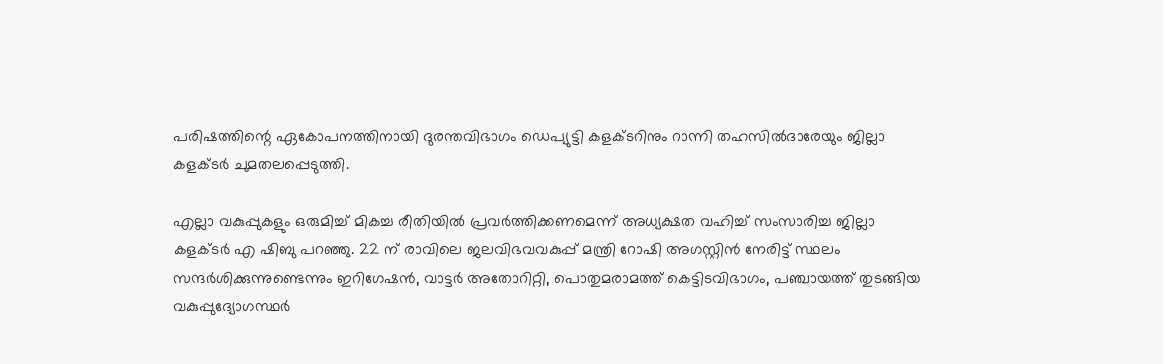പരിഷത്തിന്റെ ഏകോപനത്തിനായി ദുരന്തവിഭാഗം ഡെപ്യുട്ടി കളക്ടറിനും റാന്നി തഹസിൽദാരേയും ജില്ലാ കളക്ടർ ചുമതലപ്പെടുത്തി.

എല്ലാ വകുപ്പുകളും ഒരുമിച്ച് മികച്ച രീതിയിൽ പ്രവർത്തിക്കണമെന്ന് അധ്യക്ഷത വഹിച്ച് സംസാരിച്ച ജില്ലാ കളക്ടർ എ ഷിബു പറഞ്ഞു. 22 ന് രാവിലെ ജലവിഭവവകുപ്പ് മന്ത്രി റോഷി അഗസ്റ്റിൻ നേരിട്ട് സ്ഥലം സന്ദർശിക്കുന്നുണ്ടെന്നും ഇറിഗേഷൻ, വാട്ടർ അതോറിറ്റി, പൊതുമരാമത്ത് കെട്ടിടവിഭാഗം, പഞ്ചായത്ത് തുടങ്ങിയ വകുപ്പുദ്യോഗസ്ഥർ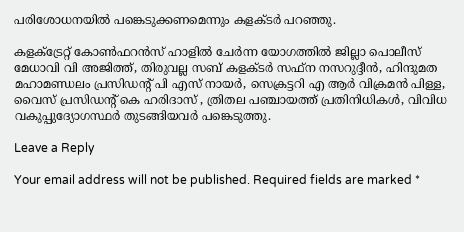പരിശോധനയിൽ പങ്കെടുക്കണമെന്നും കളക്ടർ പറഞ്ഞു.

കളക്ട്രേറ്റ് കോൺഫറൻസ് ഹാളിൽ ചേർന്ന യോഗത്തിൽ ജില്ലാ പൊലീസ് മേധാവി വി അജിത്ത്, തിരുവല്ല സബ് കളക്ടർ സഫ്‌ന നസറുദ്ദീൻ, ഹിന്ദുമത മഹാമണ്ഡലം പ്രസിഡന്റ് പി എസ് നായർ, സെക്രട്ടറി എ ആർ വിക്രമൻ പിള്ള, വൈസ് പ്രസിഡന്റ് കെ ഹരിദാസ് , ത്രിതല പഞ്ചായത്ത് പ്രതിനിധികൾ, വിവിധ വകുപ്പുദ്യോഗസ്ഥർ തുടങ്ങിയവർ പങ്കെടുത്തു.

Leave a Reply

Your email address will not be published. Required fields are marked *